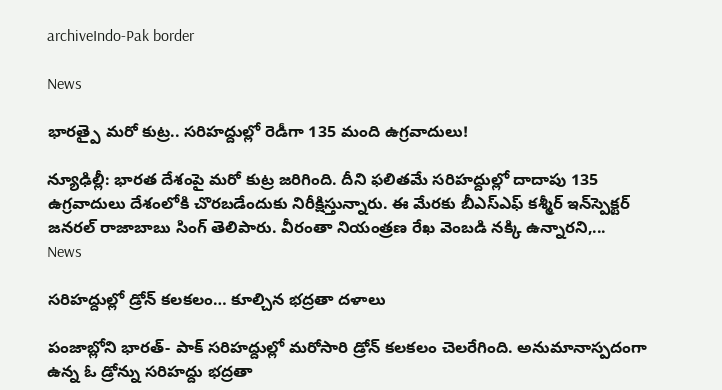archiveIndo-Pak border

News

భారత్పై మరో కుట్ర.. సరిహద్దుల్లో రెడీగా 135 మంది ఉగ్రవాదులు!

న్యూఢిల్లీ: భార‌త దేశంపై మ‌రో కుట్ర జ‌రిగింది. దీని ఫ‌లిత‌మే స‌రిహ‌ద్దుల్లో దాదాపు 135 ఉగ్ర‌వాదులు దేశంలోకి చొర‌బ‌డేందుకు నిరీక్షిస్తున్నారు. ఈ మేర‌కు బీఎస్‌ఎఫ్ కశ్మీర్ ఇన్‌స్పెక్టర్ జనరల్ రాజాబాబు సింగ్ తెలిపారు. వీరంతా నియంత్రణ రేఖ వెంబడి న‌క్కి ఉన్నార‌ని,...
News

సరిహద్దుల్లో డ్రోన్ కలకలం… కూల్చిన భద్రతా దళాలు

పంజాబ్లోని భారత్- పాక్ సరిహద్దుల్లో మరోసారి డ్రోన్ కలకలం చెలరేగింది. అనుమానాస్పదంగా ఉన్న ఓ డ్రోన్ను సరిహద్దు భద్రతా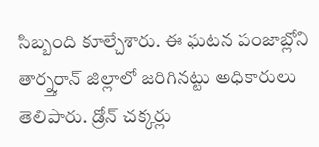సిబ్బంది కూల్చేశారు. ఈ ఘటన పంజాబ్లోని తార్న్తరాన్ జిల్లాలో జరిగినట్టు అధికారులు తెలిపారు. డ్రోన్ చక్కర్లు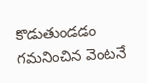కొడుతుండడం గమనించిన వెంటనే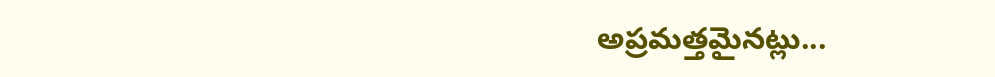అప్రమత్తమైనట్లు...